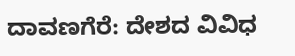ದಾವಣಗೆರೆ: ದೇಶದ ವಿವಿಧ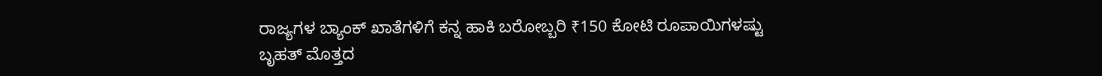ರಾಜ್ಯಗಳ ಬ್ಯಾಂಕ್ ಖಾತೆಗಳಿಗೆ ಕನ್ನ ಹಾಕಿ ಬರೋಬ್ಬರಿ ₹150 ಕೋಟಿ ರೂಪಾಯಿಗಳಷ್ಟು ಬೃಹತ್ ಮೊತ್ತದ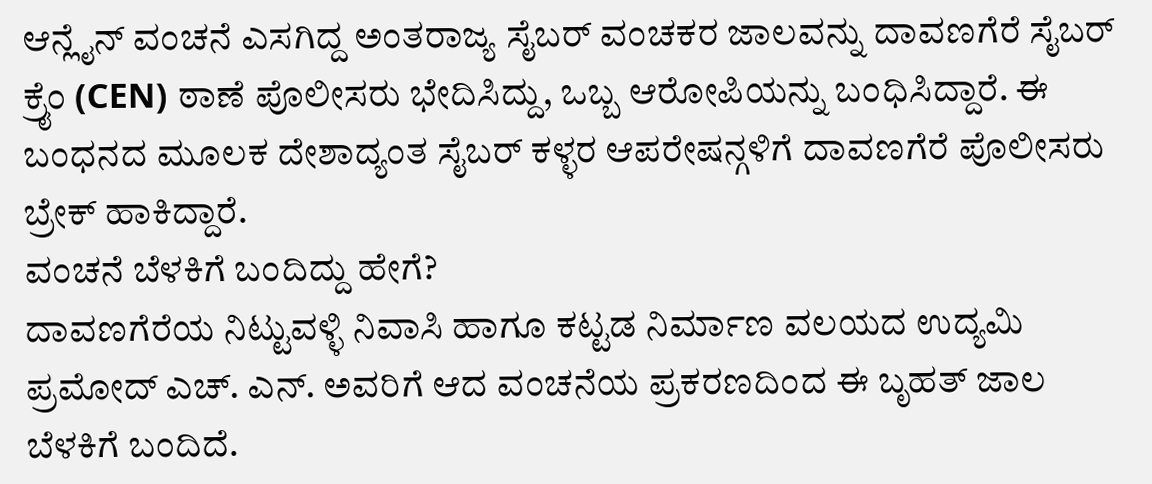ಆನ್ಲೈನ್ ವಂಚನೆ ಎಸಗಿದ್ದ ಅಂತರಾಜ್ಯ ಸೈಬರ್ ವಂಚಕರ ಜಾಲವನ್ನು ದಾವಣಗೆರೆ ಸೈಬರ್ ಕ್ರೈಂ (CEN) ಠಾಣೆ ಪೊಲೀಸರು ಭೇದಿಸಿದ್ದು, ಒಬ್ಬ ಆರೋಪಿಯನ್ನು ಬಂಧಿಸಿದ್ದಾರೆ. ಈ ಬಂಧನದ ಮೂಲಕ ದೇಶಾದ್ಯಂತ ಸೈಬರ್ ಕಳ್ಳರ ಆಪರೇಷನ್ಗಳಿಗೆ ದಾವಣಗೆರೆ ಪೊಲೀಸರು ಬ್ರೇಕ್ ಹಾಕಿದ್ದಾರೆ.
ವಂಚನೆ ಬೆಳಕಿಗೆ ಬಂದಿದ್ದು ಹೇಗೆ?
ದಾವಣಗೆರೆಯ ನಿಟ್ಟುವಳ್ಳಿ ನಿವಾಸಿ ಹಾಗೂ ಕಟ್ಟಡ ನಿರ್ಮಾಣ ವಲಯದ ಉದ್ಯಮಿ ಪ್ರಮೋದ್ ಎಚ್. ಎನ್. ಅವರಿಗೆ ಆದ ವಂಚನೆಯ ಪ್ರಕರಣದಿಂದ ಈ ಬೃಹತ್ ಜಾಲ ಬೆಳಕಿಗೆ ಬಂದಿದೆ.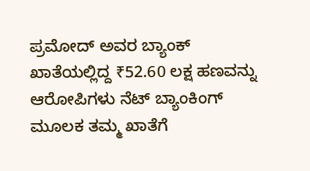ಪ್ರಮೋದ್ ಅವರ ಬ್ಯಾಂಕ್ ಖಾತೆಯಲ್ಲಿದ್ದ ₹52.60 ಲಕ್ಷ ಹಣವನ್ನು ಆರೋಪಿಗಳು ನೆಟ್ ಬ್ಯಾಂಕಿಂಗ್ ಮೂಲಕ ತಮ್ಮ ಖಾತೆಗೆ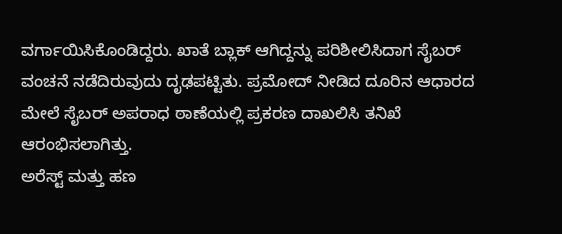ವರ್ಗಾಯಿಸಿಕೊಂಡಿದ್ದರು. ಖಾತೆ ಬ್ಲಾಕ್ ಆಗಿದ್ದನ್ನು ಪರಿಶೀಲಿಸಿದಾಗ ಸೈಬರ್ ವಂಚನೆ ನಡೆದಿರುವುದು ದೃಢಪಟ್ಟಿತು. ಪ್ರಮೋದ್ ನೀಡಿದ ದೂರಿನ ಆಧಾರದ ಮೇಲೆ ಸೈಬರ್ ಅಪರಾಧ ಠಾಣೆಯಲ್ಲಿ ಪ್ರಕರಣ ದಾಖಲಿಸಿ ತನಿಖೆ ಆರಂಭಿಸಲಾಗಿತ್ತು.
ಅರೆಸ್ಟ್ ಮತ್ತು ಹಣ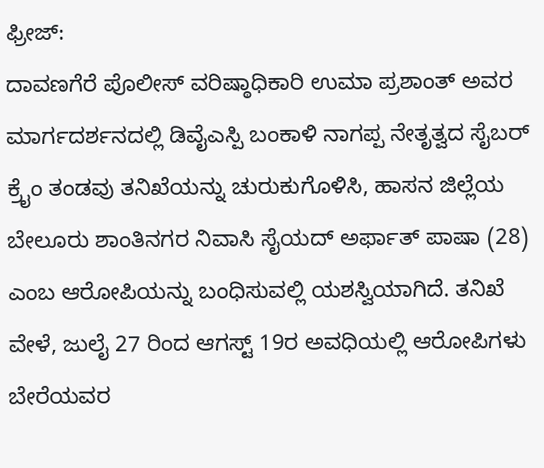ಫ್ರೀಜ್:
ದಾವಣಗೆರೆ ಪೊಲೀಸ್ ವರಿಷ್ಠಾಧಿಕಾರಿ ಉಮಾ ಪ್ರಶಾಂತ್ ಅವರ ಮಾರ್ಗದರ್ಶನದಲ್ಲಿ ಡಿವೈಎಸ್ಪಿ ಬಂಕಾಳಿ ನಾಗಪ್ಪ ನೇತೃತ್ವದ ಸೈಬರ್ ಕ್ರೈಂ ತಂಡವು ತನಿಖೆಯನ್ನು ಚುರುಕುಗೊಳಿಸಿ, ಹಾಸನ ಜಿಲ್ಲೆಯ ಬೇಲೂರು ಶಾಂತಿನಗರ ನಿವಾಸಿ ಸೈಯದ್ ಅರ್ಫಾತ್ ಪಾಷಾ (28) ಎಂಬ ಆರೋಪಿಯನ್ನು ಬಂಧಿಸುವಲ್ಲಿ ಯಶಸ್ವಿಯಾಗಿದೆ. ತನಿಖೆ ವೇಳೆ, ಜುಲೈ 27 ರಿಂದ ಆಗಸ್ಟ್ 19ರ ಅವಧಿಯಲ್ಲಿ ಆರೋಪಿಗಳು ಬೇರೆಯವರ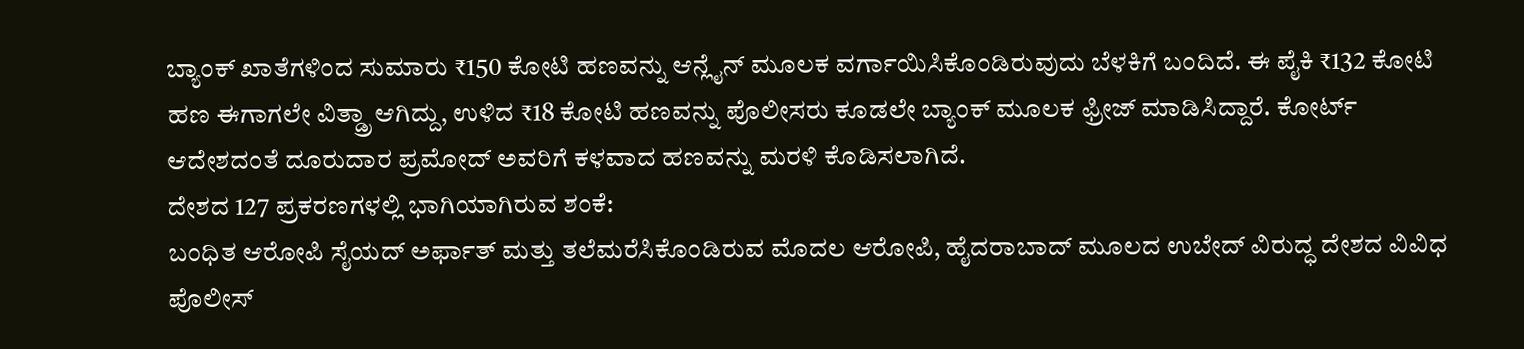ಬ್ಯಾಂಕ್ ಖಾತೆಗಳಿಂದ ಸುಮಾರು ₹150 ಕೋಟಿ ಹಣವನ್ನು ಆನ್ಲೈನ್ ಮೂಲಕ ವರ್ಗಾಯಿಸಿಕೊಂಡಿರುವುದು ಬೆಳಕಿಗೆ ಬಂದಿದೆ. ಈ ಪೈಕಿ ₹132 ಕೋಟಿ ಹಣ ಈಗಾಗಲೇ ವಿತ್ಡ್ರಾ ಆಗಿದ್ದು, ಉಳಿದ ₹18 ಕೋಟಿ ಹಣವನ್ನು ಪೊಲೀಸರು ಕೂಡಲೇ ಬ್ಯಾಂಕ್ ಮೂಲಕ ಫ್ರೀಜ್ ಮಾಡಿಸಿದ್ದಾರೆ. ಕೋರ್ಟ್ ಆದೇಶದಂತೆ ದೂರುದಾರ ಪ್ರಮೋದ್ ಅವರಿಗೆ ಕಳವಾದ ಹಣವನ್ನು ಮರಳಿ ಕೊಡಿಸಲಾಗಿದೆ.
ದೇಶದ 127 ಪ್ರಕರಣಗಳಲ್ಲಿ ಭಾಗಿಯಾಗಿರುವ ಶಂಕೆ:
ಬಂಧಿತ ಆರೋಪಿ ಸೈಯದ್ ಅರ್ಫಾತ್ ಮತ್ತು ತಲೆಮರೆಸಿಕೊಂಡಿರುವ ಮೊದಲ ಆರೋಪಿ, ಹೈದರಾಬಾದ್ ಮೂಲದ ಉಬೇದ್ ವಿರುದ್ಧ ದೇಶದ ವಿವಿಧ ಪೊಲೀಸ್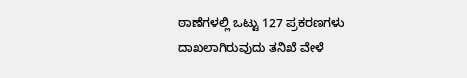ಠಾಣೆಗಳಲ್ಲಿ ಒಟ್ಟು 127 ಪ್ರಕರಣಗಳು ದಾಖಲಾಗಿರುವುದು ತನಿಖೆ ವೇಳೆ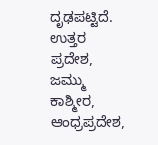ದೃಢಪಟ್ಟಿದೆ. ಉತ್ತರ ಪ್ರದೇಶ, ಜಮ್ಮು ಕಾಶ್ಮೀರ, ಆಂಧ್ರಪ್ರದೇಶ,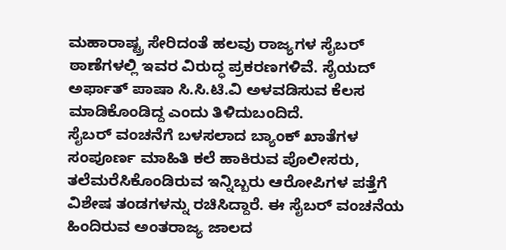ಮಹಾರಾಷ್ಟ್ರ ಸೇರಿದಂತೆ ಹಲವು ರಾಜ್ಯಗಳ ಸೈಬರ್ ಠಾಣೆಗಳಲ್ಲಿ ಇವರ ವಿರುದ್ಧ ಪ್ರಕರಣಗಳಿವೆ. ಸೈಯದ್ ಅರ್ಫಾತ್ ಪಾಷಾ ಸಿ.ಸಿ.ಟಿ.ವಿ ಅಳವಡಿಸುವ ಕೆಲಸ ಮಾಡಿಕೊಂಡಿದ್ದ ಎಂದು ತಿಳಿದುಬಂದಿದೆ.
ಸೈಬರ್ ವಂಚನೆಗೆ ಬಳಸಲಾದ ಬ್ಯಾಂಕ್ ಖಾತೆಗಳ ಸಂಪೂರ್ಣ ಮಾಹಿತಿ ಕಲೆ ಹಾಕಿರುವ ಪೊಲೀಸರು, ತಲೆಮರೆಸಿಕೊಂಡಿರುವ ಇನ್ನಿಬ್ಬರು ಆರೋಪಿಗಳ ಪತ್ತೆಗೆ ವಿಶೇಷ ತಂಡಗಳನ್ನು ರಚಿಸಿದ್ದಾರೆ. ಈ ಸೈಬರ್ ವಂಚನೆಯ ಹಿಂದಿರುವ ಅಂತರಾಜ್ಯ ಜಾಲದ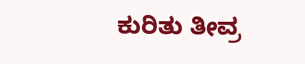ಕುರಿತು ತೀವ್ರ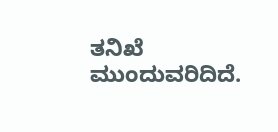ತನಿಖೆ ಮುಂದುವರಿದಿದೆ.